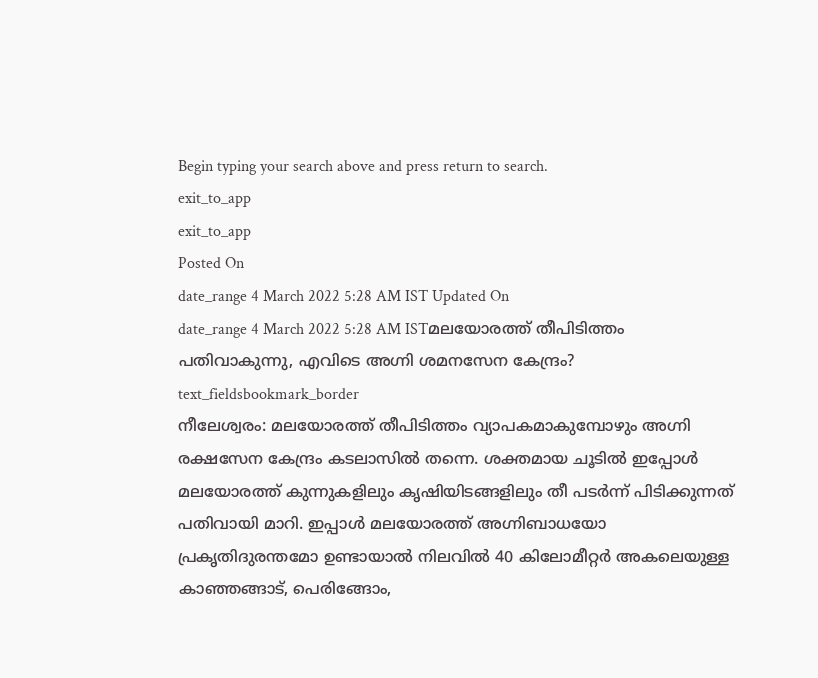Begin typing your search above and press return to search.
exit_to_app
exit_to_app
Posted On
date_range 4 March 2022 5:28 AM IST Updated On
date_range 4 March 2022 5:28 AM ISTമലയോരത്ത് തീപിടിത്തം പതിവാകുന്നു, എവിടെ അഗ്നി ശമനസേന കേന്ദ്രം?
text_fieldsbookmark_border
നീലേശ്വരം: മലയോരത്ത് തീപിടിത്തം വ്യാപകമാകുമ്പോഴും അഗ്നി രക്ഷസേന കേന്ദ്രം കടലാസിൽ തന്നെ. ശക്തമായ ചൂടിൽ ഇപ്പോൾ മലയോരത്ത് കുന്നുകളിലും കൃഷിയിടങ്ങളിലും തീ പടർന്ന് പിടിക്കുന്നത് പതിവായി മാറി. ഇപ്പാൾ മലയോരത്ത് അഗ്നിബാധയോ പ്രകൃതിദുരന്തമോ ഉണ്ടായാൽ നിലവിൽ 40 കിലോമീറ്റർ അകലെയുള്ള കാഞ്ഞങ്ങാട്, പെരിങ്ങോം,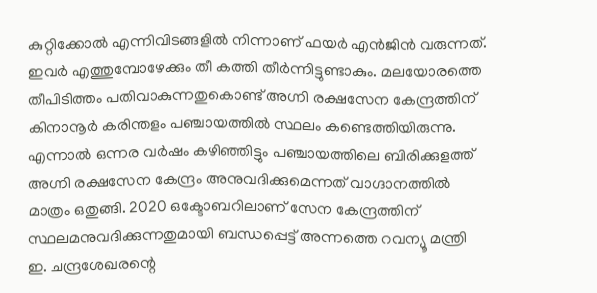കുറ്റിക്കോൽ എന്നിവിടങ്ങളിൽ നിന്നാണ് ഫയർ എൻജിൻ വരുന്നത്. ഇവർ എത്തുമ്പോഴേക്കും തീ കത്തി തീർന്നിട്ടുണ്ടാകും. മലയോരത്തെ തീപിടിത്തം പതിവാകുന്നതുകൊണ്ട് അഗ്നി രക്ഷസേന കേന്ദ്രത്തിന് കിനാനൂർ കരിന്തളം പഞ്ചായത്തിൽ സ്ഥലം കണ്ടെത്തിയിരുന്നു. എന്നാൽ ഒന്നര വർഷം കഴിഞ്ഞിട്ടും പഞ്ചായത്തിലെ ബിരിക്കുളത്ത് അഗ്നി രക്ഷസേന കേന്ദ്രം അനുവദിക്കുമെന്നത് വാഗ്ദാനത്തിൽ മാത്രം ഒതുങ്ങി. 2020 ഒക്ടോബറിലാണ് സേന കേന്ദ്രത്തിന് സ്ഥലമനുവദിക്കുന്നതുമായി ബന്ധപ്പെട്ട് അന്നത്തെ റവന്യൂ മന്ത്രി ഇ. ചന്ദ്രശേഖരന്റെ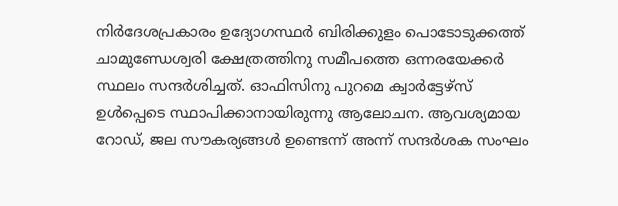നിർദേശപ്രകാരം ഉദ്യോഗസ്ഥർ ബിരിക്കുളം പൊടോടുക്കത്ത് ചാമുണ്ഡേശ്വരി ക്ഷേത്രത്തിനു സമീപത്തെ ഒന്നരയേക്കർ സ്ഥലം സന്ദർശിച്ചത്. ഓഫിസിനു പുറമെ ക്വാർട്ടേഴ്സ് ഉൾപ്പെടെ സ്ഥാപിക്കാനായിരുന്നു ആലോചന. ആവശ്യമായ റോഡ്, ജല സൗകര്യങ്ങൾ ഉണ്ടെന്ന് അന്ന് സന്ദർശക സംഘം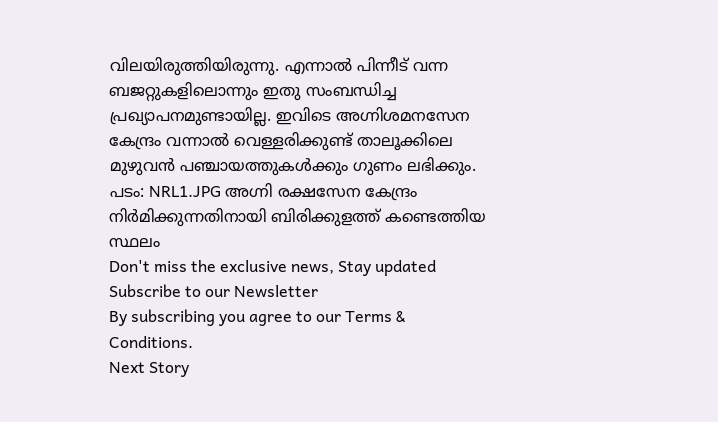വിലയിരുത്തിയിരുന്നു. എന്നാൽ പിന്നീട് വന്ന ബജറ്റുകളിലൊന്നും ഇതു സംബന്ധിച്ച പ്രഖ്യാപനമുണ്ടായില്ല. ഇവിടെ അഗ്നിശമനസേന കേന്ദ്രം വന്നാൽ വെള്ളരിക്കുണ്ട് താലൂക്കിലെ മുഴുവൻ പഞ്ചായത്തുകൾക്കും ഗുണം ലഭിക്കും. പടം: NRL1.JPG അഗ്നി രക്ഷസേന കേന്ദ്രം നിർമിക്കുന്നതിനായി ബിരിക്കുളത്ത് കണ്ടെത്തിയ സ്ഥലം
Don't miss the exclusive news, Stay updated
Subscribe to our Newsletter
By subscribing you agree to our Terms & Conditions.
Next Story